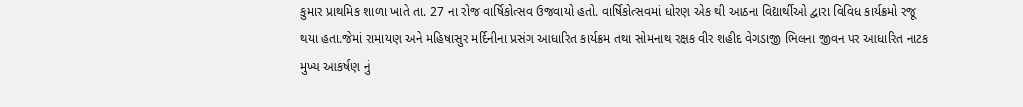કુમાર પ્રાથમિક શાળા ખાતે તા. 27 ના રોજ વાર્ષિકોત્સવ ઉજવાયો હતો. વાર્ષિકોત્સવમાં ધોરણ એક થી આઠના વિદ્યાર્થીઓ દ્વારા વિવિધ કાર્યક્રમો રજૂ થયા હતા.જેમાં રામાયણ અને મહિષાસુર મર્દિનીના પ્રસંગ આધારિત કાર્યક્રમ તથા સોમનાથ રક્ષક વીર શહીદ વેગડાજી ભિલના જીવન પર આધારિત નાટક મુખ્ય આકર્ષણ નું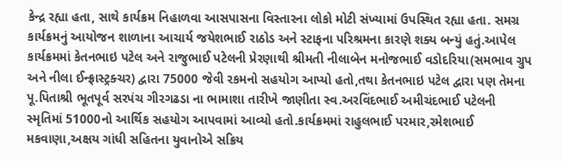કેન્દ્ર રહ્યા હતા, સાથે કાર્યક્રમ નિહાળવા આસપાસના વિસ્તારના લોકો મોટી સંખ્યામાં ઉપસ્થિત રહ્યા હતા. સમગ્ર કાર્યક્રમનું આયોજન શાળાના આચાર્ય જયેશભાઈ રાઠોડ અને સ્ટાફના પરિશ્રમના કારણે શક્ય બન્યું હતું.આપેલ કાર્યક્રમમાં કેતનભાઇ પટેલ અને રાજુભાઈ પટેલની પ્રેરણાથી શ્રીમતી નીલાબેન મનોજભાઈ વડોદરિયા(સમભાવ ગ્રુપ અને નીલા ઈન્ફ્રાસ્ટ્રક્ચર) દ્વારા 75000 જેવી રકમનો સહયોગ આપ્યો હતો,તથા કેતનભાઇ પટેલ દ્વારા પણ તેમના પૂ.પિતાશ્રી ભૂતપૂર્વ સરપંચ ગીરગઢડા ના ભામાશા તારીખે જાણીતા સ્વ.અરવિંદભાઈ અમીચંદભાઈ પટેલની સ્મૃતિમાં 51000નો આર્થિક સહયોગ આપવામાં આવ્યો હતો.કાર્યક્રમમાં રાહુલભાઈ પરમાર,રમેશભાઈ મકવાણા,અક્ષય ગાંધી સહિતના યુવાનોએ સક્રિય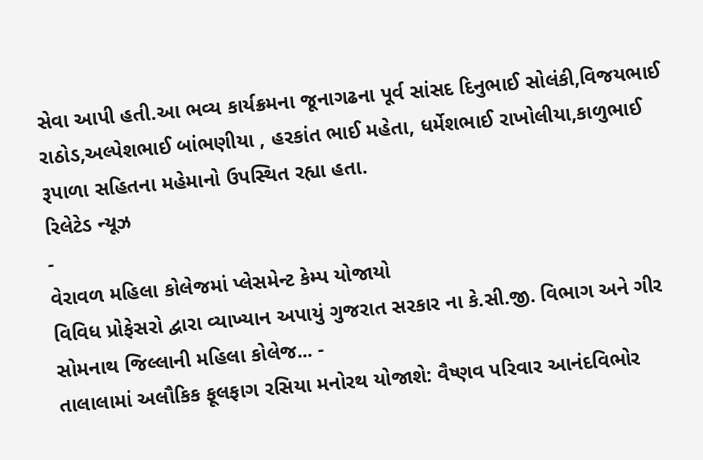સેવા આપી હતી.આ ભવ્ય કાર્યક્રમના જૂનાગઢના પૂર્વ સાંસદ દિનુભાઈ સોલંકી,વિજયભાઈ રાઠોડ,અલ્પેશભાઈ બાંભણીયા , હરકાંત ભાઈ મહેતા, ધર્મેશભાઈ રાખોલીયા,કાળુભાઈ રૂપાળા સહિતના મહેમાનો ઉપસ્થિત રહ્યા હતા.
રિલેટેડ ન્યૂઝ
-
વેરાવળ મહિલા કોલેજમાં પ્લેસમેન્ટ કેમ્પ યોજાયો
વિવિધ પ્રોફેસરો દ્વારા વ્યાખ્યાન અપાયું ગુજરાત સરકાર ના કે.સી.જી. વિભાગ અને ગીર સોમનાથ જિલ્લાની મહિલા કોલેજ... -
તાલાલામાં અલૌકિક ફૂલફાગ રસિયા મનોરથ યોજાશે: વૈષ્ણવ પરિવાર આનંદવિભોર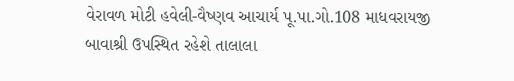વેરાવળ મોટી હવેલી-વૈષ્ણવ આચાર્ય પૂ.પા.ગો.108 માધવરાયજી બાવાશ્રી ઉપસ્થિત રહેશે તાલાલા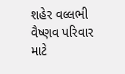શહેર વલ્લભી વૈષ્ણવ પરિવાર માટે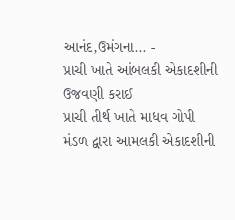આનંદ,ઉમંગના... -
પ્રાચી ખાતે આંબલકી એકાદશીની ઉજવણી કરાઈ
પ્રાચી તીર્થ ખાતે માધવ ગોપી મંડળ દ્વારા આમલકી એકાદશીની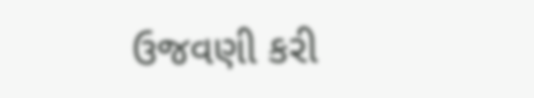ઉજવણી કરી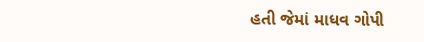હતી જેમાં માધવ ગોપી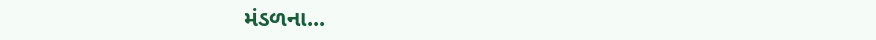મંડળના...